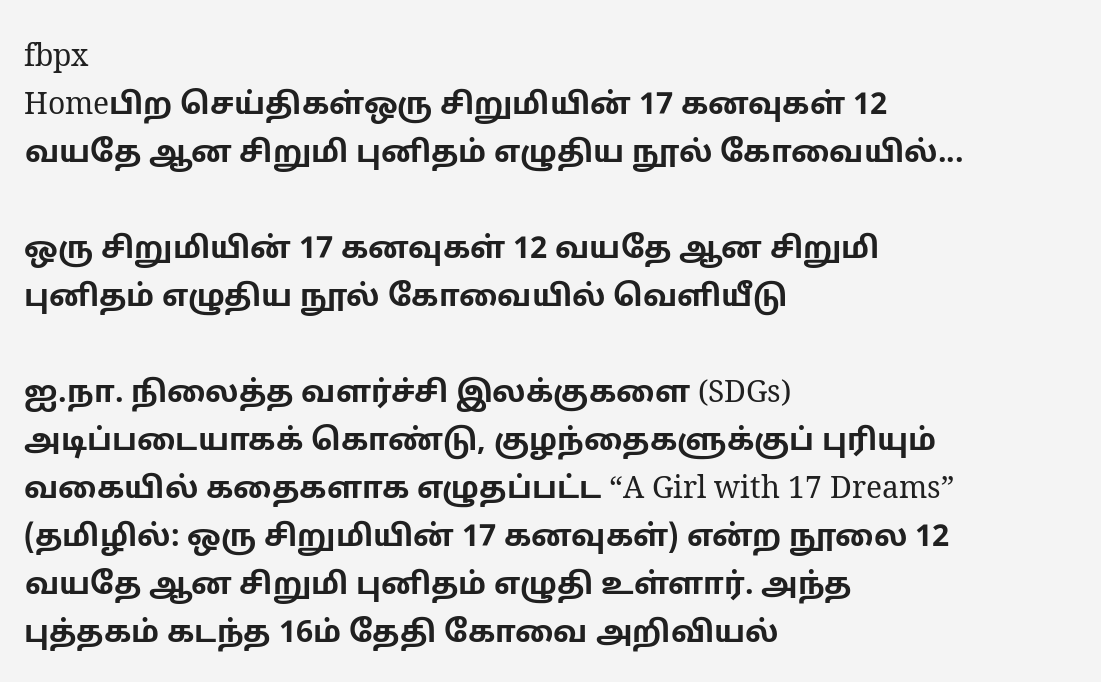fbpx
Homeபிற செய்திகள்ஒரு சிறுமியின் 17 கனவுகள் 12 வயதே ஆன சிறுமி புனிதம் எழுதிய நூல் கோவையில்...

ஒரு சிறுமியின் 17 கனவுகள் 12 வயதே ஆன சிறுமி புனிதம் எழுதிய நூல் கோவையில் வெளியீடு

ஐ.நா. நிலைத்த வளர்ச்சி இலக்குகளை (SDGs) அடிப்படையாகக் கொண்டு, குழந்தைகளுக்குப் புரியும் வகையில் கதைகளாக எழுதப்பட்ட “A Girl with 17 Dreams” (தமிழில்: ஒரு சிறுமியின் 17 கனவுகள்) என்ற நூலை 12 வயதே ஆன சிறுமி புனிதம் எழுதி உள்ளார். அந்த புத்தகம் கடந்த 16ம் தேதி கோவை அறிவியல்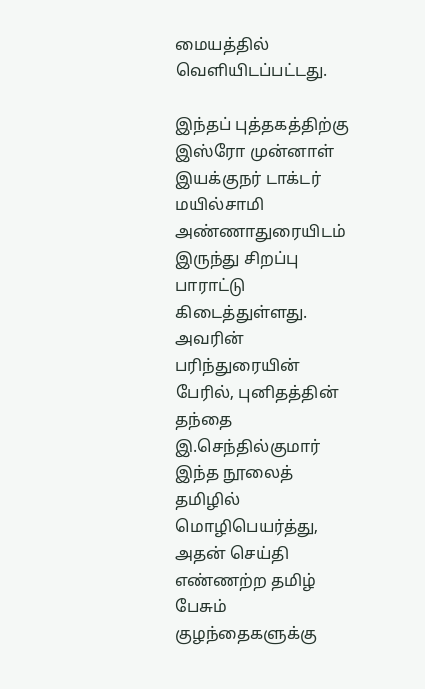மையத்தில் வெளியிடப்பட்டது.

இந்தப் புத்தகத்திற்கு இஸ்ரோ முன்னாள் இயக்குநர் டாக்டர் மயில்சாமி அண்ணாதுரையிடம் இருந்து சிறப்பு பாராட்டு கிடைத்துள்ளது. அவரின் பரிந்துரையின் பேரில், புனிதத்தின் தந்தை இ.செந்தில்குமார் இந்த நூலைத் தமிழில் மொழிபெயர்த்து, அதன் செய்தி எண்ணற்ற தமிழ் பேசும் குழந்தைகளுக்கு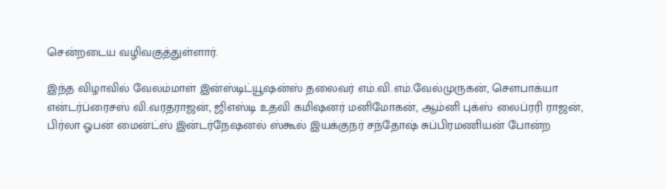சென்றடைய வழிவகுத்துள்ளார்.

இந்த விழாவில் வேலம்மாள் இன்ஸ்டிட்யூஷன்ஸ் தலைவர் எம்.வி.எம்.வேல்முருகன், சௌபாக்யா என்டர்ப்ரைசஸ் வி.வரதராஜன், ஜிஎஸ்டி உதவி கமிஷனர் மனிமோகன், ஆம்னி புக்ஸ் லைப்ரரி ராஜன், பிர்லா ஓபன் மைன்ட்ஸ் இன்டர்நேஷனல் ஸ்கூல் இயக்குநர் சந்தோஷ் சுப்பிரமணியன் போன்ற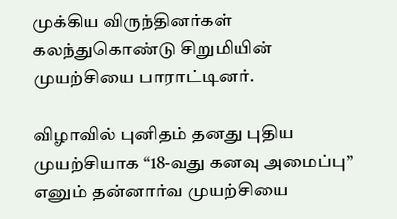முக்கிய விருந்தினர்கள் கலந்துகொண்டு சிறுமியின் முயற்சியை பாராட்டினர்.

விழாவில் புனிதம் தனது புதிய முயற்சியாக “18-வது கனவு அமைப்பு” எனும் தன்னார்வ முயற்சியை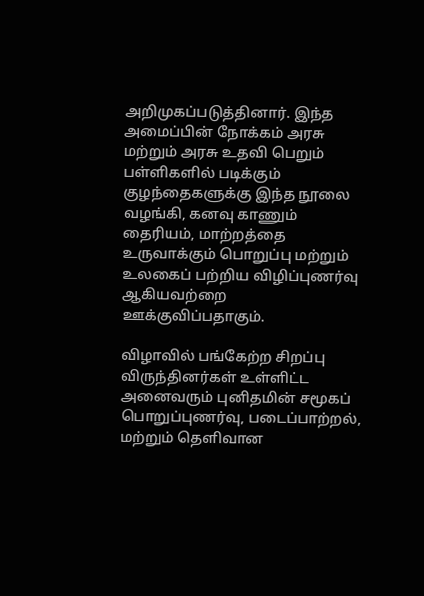அறிமுகப்படுத்தினார். இந்த அமைப்பின் நோக்கம் அரசு மற்றும் அரசு உதவி பெறும் பள்ளிகளில் படிக்கும் குழந்தைகளுக்கு இந்த நூலை வழங்கி, கனவு காணும் தைரியம், மாற்றத்தை உருவாக்கும் பொறுப்பு மற்றும் உலகைப் பற்றிய விழிப்புணர்வு ஆகியவற்றை ஊக்குவிப்பதாகும்.

விழாவில் பங்கேற்ற சிறப்பு விருந்தினர்கள் உள்ளிட்ட அனைவரும் புனிதமின் சமூகப் பொறுப்புணர்வு, படைப்பாற்றல், மற்றும் தெளிவான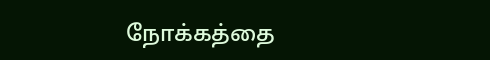நோக்கத்தை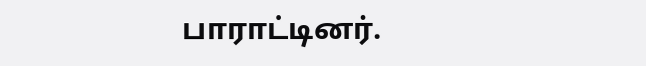பாராட்டினர்.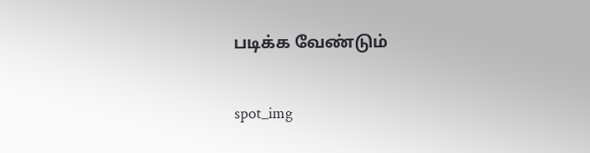படிக்க வேண்டும்

spot_img